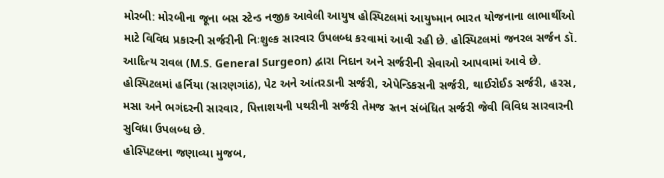મોરબી: મોરબીના જૂના બસ સ્ટેન્ડ નજીક આવેલી આયુષ હોસ્પિટલમાં આયુષ્માન ભારત યોજનાના લાભાર્થીઓ માટે વિવિધ પ્રકારની સર્જરીની નિઃશુલ્ક સારવાર ઉપલબ્ધ કરવામાં આવી રહી છે. હોસ્પિટલમાં જનરલ સર્જન ડૉ. આદિત્ય રાવલ (M.S. General Surgeon) દ્વારા નિદાન અને સર્જરીની સેવાઓ આપવામાં આવે છે.
હોસ્પિટલમાં હર્નિયા (સારણગાંઠ), પેટ અને આંતરડાની સર્જરી, એપેન્ડિકસની સર્જરી, થાઈરોઈડ સર્જરી, હરસ, મસા અને ભગંદરની સારવાર, પિત્તાશયની પથરીની સર્જરી તેમજ સ્તન સંબંધિત સર્જરી જેવી વિવિધ સારવારની સુવિધા ઉપલબ્ધ છે.
હોસ્પિટલના જણાવ્યા મુજબ,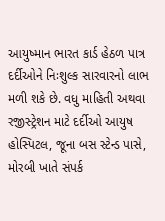આયુષ્માન ભારત કાર્ડ હેઠળ પાત્ર દર્દીઓને નિઃશુલ્ક સારવારનો લાભ મળી શકે છે. વધુ માહિતી અથવા રજીસ્ટ્રેશન માટે દર્દીઓ આયુષ હોસ્પિટલ, જૂના બસ સ્ટેન્ડ પાસે, મોરબી ખાતે સંપર્ક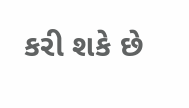કરી શકે છે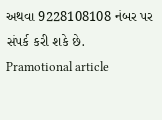અથવા 9228108108 નંબર પર સંપર્ક કરી શકે છે.
Pramotional article